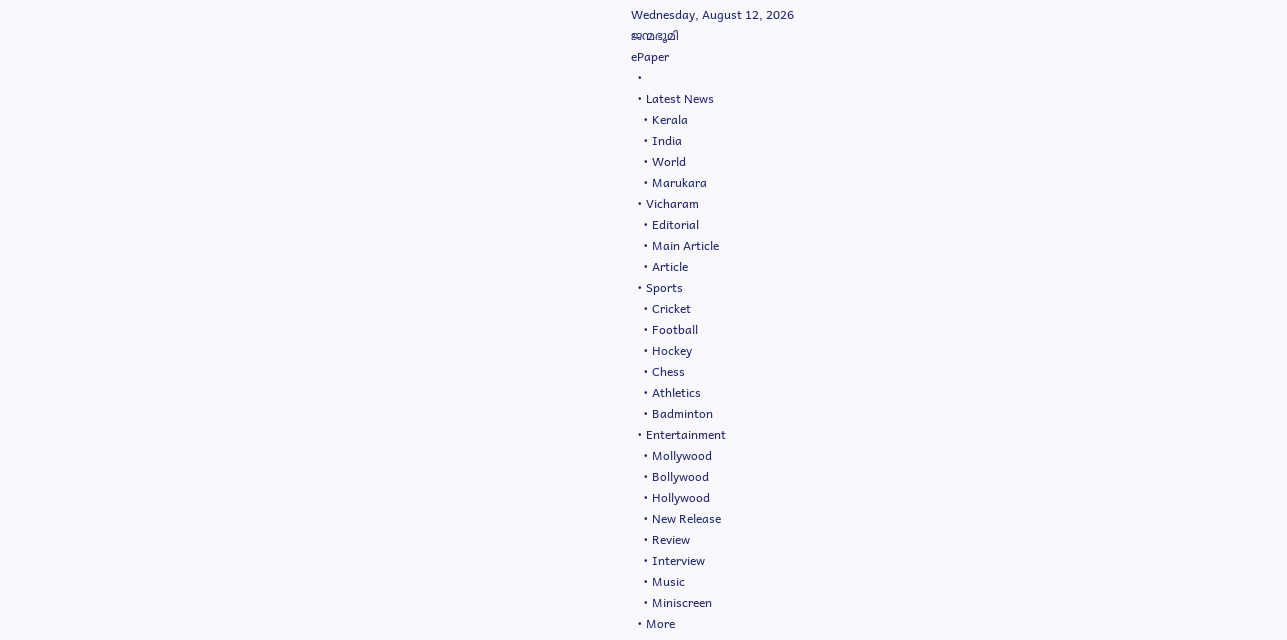Wednesday, August 12, 2026
ജന്മഭൂമി
ePaper
  •
  • Latest News
    • Kerala
    • India
    • World
    • Marukara
  • Vicharam
    • Editorial
    • Main Article
    • Article
  • Sports
    • Cricket
    • Football
    • Hockey
    • Chess
    • Athletics
    • Badminton
  • Entertainment
    • Mollywood
    • Bollywood
    • Hollywood
    • New Release
    • Review
    • Interview
    • Music
    • Miniscreen
  • More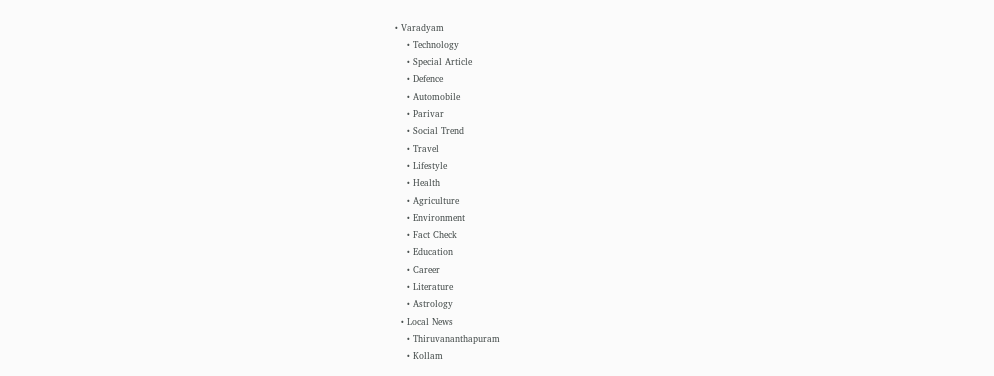• Varadyam
    • Technology
    • Special Article
    • Defence
    • Automobile
    • Parivar
    • Social Trend
    • Travel
    • Lifestyle
    • Health
    • Agriculture
    • Environment
    • Fact Check
    • Education
    • Career
    • Literature
    • Astrology
  • Local News
    • Thiruvananthapuram
    • Kollam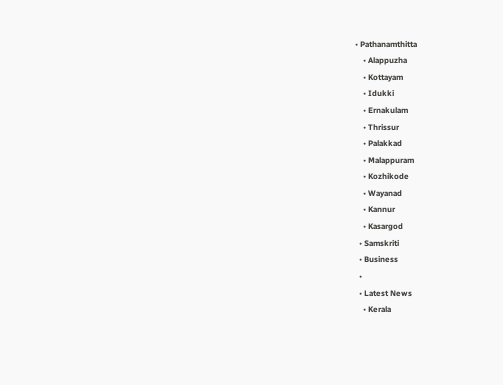• Pathanamthitta
    • Alappuzha
    • Kottayam
    • Idukki
    • Ernakulam
    • Thrissur
    • Palakkad
    • Malappuram
    • Kozhikode
    • Wayanad
    • Kannur
    • Kasargod
  • Samskriti
  • Business
  •
  • Latest News
    • Kerala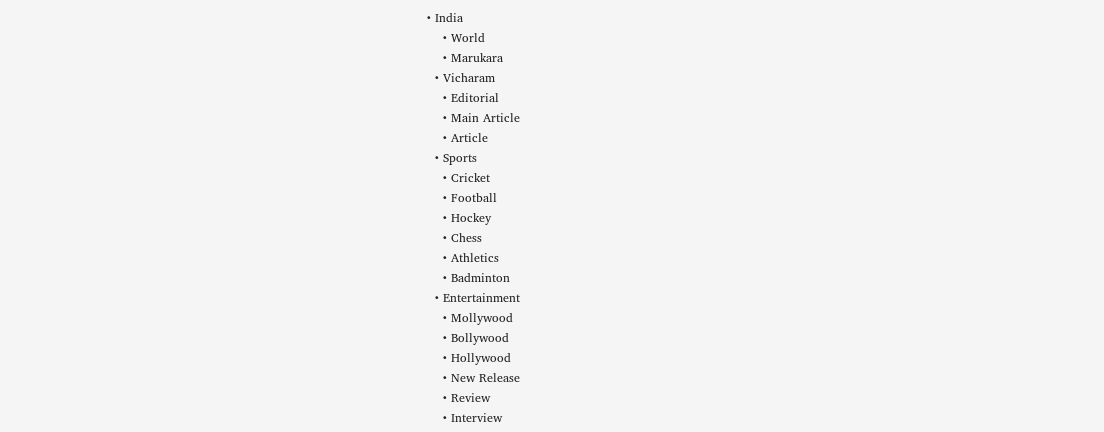• India
    • World
    • Marukara
  • Vicharam
    • Editorial
    • Main Article
    • Article
  • Sports
    • Cricket
    • Football
    • Hockey
    • Chess
    • Athletics
    • Badminton
  • Entertainment
    • Mollywood
    • Bollywood
    • Hollywood
    • New Release
    • Review
    • Interview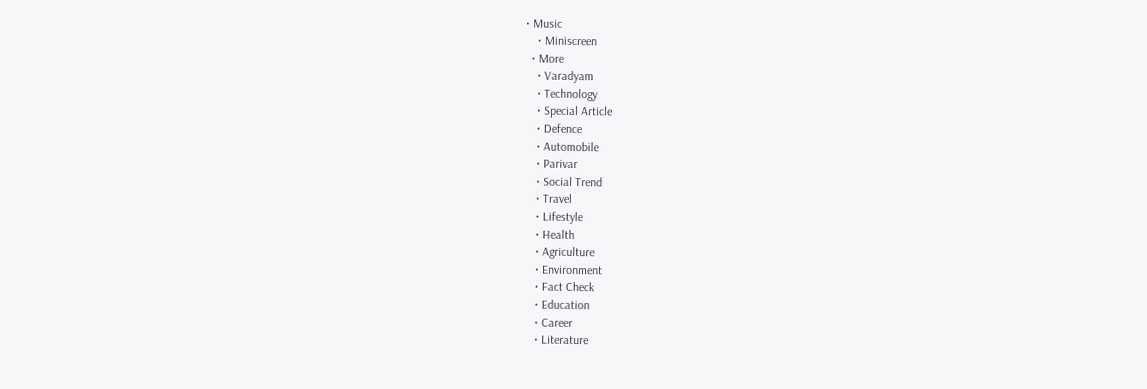• Music
    • Miniscreen
  • More
    • Varadyam
    • Technology
    • Special Article
    • Defence
    • Automobile
    • Parivar
    • Social Trend
    • Travel
    • Lifestyle
    • Health
    • Agriculture
    • Environment
    • Fact Check
    • Education
    • Career
    • Literature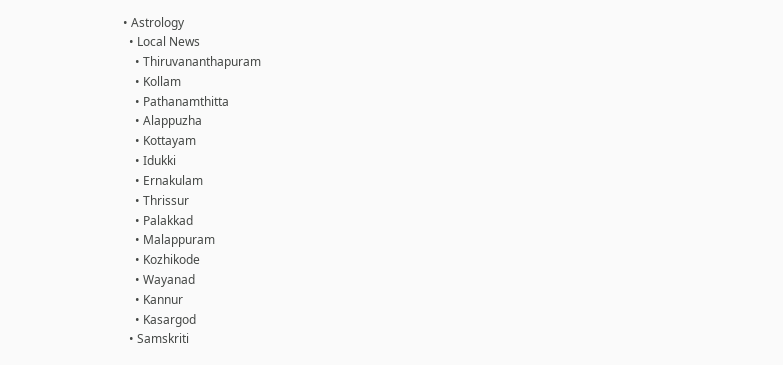• Astrology
  • Local News
    • Thiruvananthapuram
    • Kollam
    • Pathanamthitta
    • Alappuzha
    • Kottayam
    • Idukki
    • Ernakulam
    • Thrissur
    • Palakkad
    • Malappuram
    • Kozhikode
    • Wayanad
    • Kannur
    • Kasargod
  • Samskriti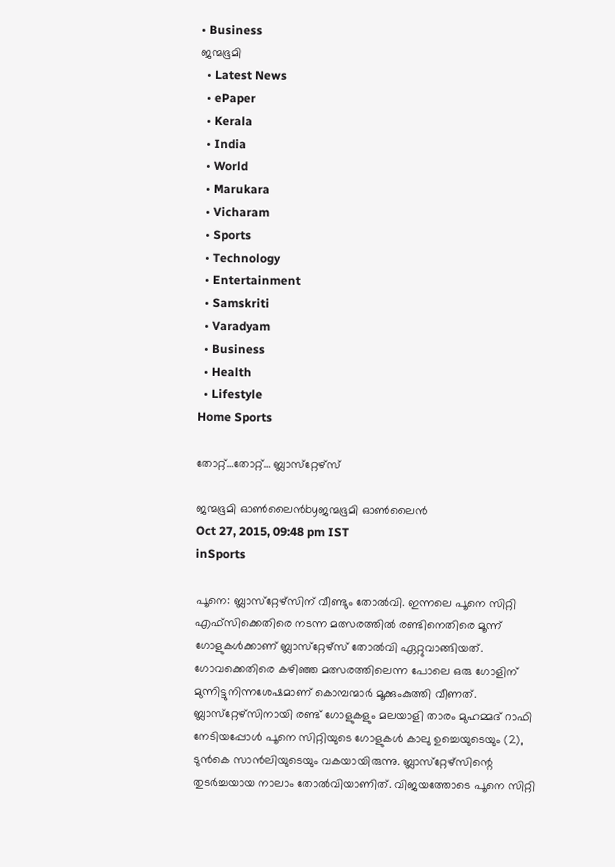• Business
ജന്മഭൂമി
  • Latest News
  • ePaper
  • Kerala
  • India
  • World
  • Marukara
  • Vicharam
  • Sports
  • Technology
  • Entertainment
  • Samskriti
  • Varadyam
  • Business
  • Health
  • Lifestyle
Home Sports

തോറ്റ്…തോറ്റ്… ബ്ലാസ്‌റ്റേഴ്‌സ്

ജന്മഭൂമി ഓണ്‍ലൈന്‍byജന്മഭൂമി ഓണ്‍ലൈന്‍
Oct 27, 2015, 09:48 pm IST
inSports

പൂനെ: ബ്ലാസ്‌റ്റേഴ്‌സിന് വീണ്ടും തോല്‍വി. ഇന്നലെ പൂനെ സിറ്റി എഫ്‌സിക്കെതിരെ നടന്ന മത്സരത്തില്‍ രണ്ടിനെതിരെ മൂന്ന് ഗോളുകള്‍ക്കാണ് ബ്ലാസ്‌റ്റേഴ്‌സ് തോല്‍വി ഏറ്റുവാങ്ങിയത്. ഗോവക്കെതിരെ കഴിഞ്ഞ മത്സരത്തിലെന്ന പോലെ ഒരു ഗോളിന് മുന്നിട്ടുനിന്നശേഷമാണ് കൊമ്പന്മാര്‍ മൂക്കുംകുത്തി വീണത്. ബ്ലാസ്‌റ്റേഴ്‌സിനായി രണ്ട് ഗോളുകളും മലയാളി താരം മുഹമ്മദ് റാഫി നേടിയപ്പോള്‍ പൂനെ സിറ്റിയുടെ ഗോളുകള്‍ കാലു ഉച്ചെയുടെയും (2), ടുന്‍കെ സാന്‍ലിയുടെയും വകയായിരുന്നു. ബ്ലാസ്‌റ്റേഴ്‌സിന്റെ തുടര്‍ച്ചയായ നാലാം തോല്‍വിയാണിത്. വിജയത്തോടെ പൂനെ സിറ്റി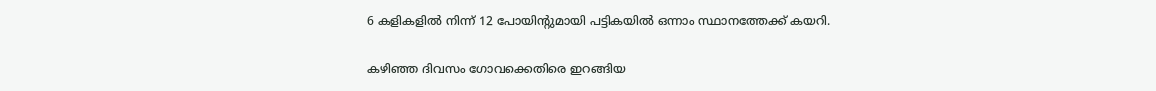6 കളികളില്‍ നിന്ന് 12 പോയിന്റുമായി പട്ടികയില്‍ ഒന്നാം സ്ഥാനത്തേക്ക് കയറി.

കഴിഞ്ഞ ദിവസം ഗോവക്കെതിരെ ഇറങ്ങിയ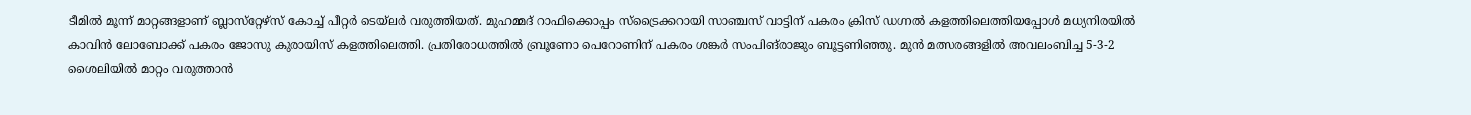ടീമില്‍ മൂന്ന് മാറ്റങ്ങളാണ് ബ്ലാസ്‌റ്റേഴ്‌സ് കോച്ച് പീറ്റര്‍ ടെയ്‌ലര്‍ വരുത്തിയത്. മുഹമ്മദ് റാഫിക്കൊപ്പം സ്‌ട്രൈക്കറായി സാഞ്ചസ് വാട്ടിന് പകരം ക്രിസ് ഡഗ്നല്‍ കളത്തിലെത്തിയപ്പോള്‍ മധ്യനിരയില്‍ കാവിന്‍ ലോബോക്ക് പകരം ജോസു കുരായിസ് കളത്തിലെത്തി. പ്രതിരോധത്തില്‍ ബ്രൂണോ പെറോണിന് പകരം ശങ്കര്‍ സംപിങ്‌രാജും ബൂട്ടണിഞ്ഞു. മുന്‍ മത്സരങ്ങളില്‍ അവലംബിച്ച 5-3-2 ശൈലിയില്‍ മാറ്റം വരുത്താന്‍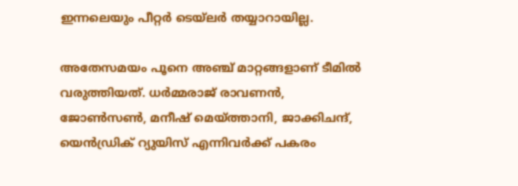ഇന്നലെയും പീറ്റര്‍ ടെയ്‌ലര്‍ തയ്യാറായില്ല.

അതേസമയം പൂനെ അഞ്ച് മാറ്റങ്ങളാണ് ടീമില്‍ വരുത്തിയത്. ധര്‍മ്മരാജ് രാവണന്‍, ജോണ്‍സണ്‍, മനീഷ് മെയ്‌ത്താനി, ജാക്കിചന്ദ്, യെന്‍ഡ്രിക് റ്യുയിസ് എന്നിവര്‍ക്ക് പകരം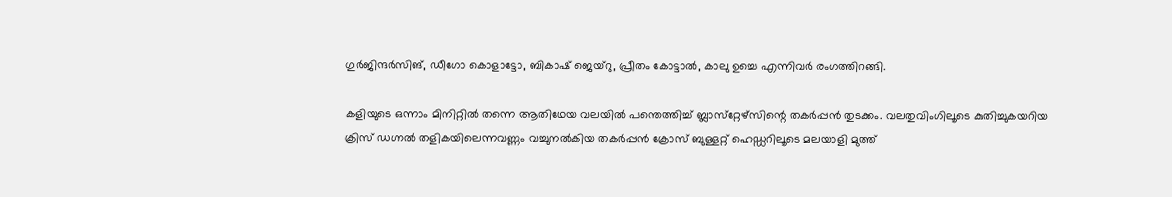ഗുര്‍ജിന്ദര്‍സിങ്, ഡീഗോ കൊളാട്ടോ, ബികാഷ് ജെയ്‌റു, പ്രീതം കോട്ടാല്‍, കാലു ഉച്ചെ എന്നിവര്‍ രംഗത്തിറങ്ങി.

കളിയുടെ ഒന്നാം മിനിറ്റില്‍ തന്നെ ആതിഥേയ വലയില്‍ പന്തെത്തിച്ച് ബ്ലാസ്‌റ്റേഴ്‌സിന്റെ തകര്‍പ്പന്‍ തുടക്കം. വലതുവിംഗിലൂടെ കുതിച്ചുകയറിയ ക്രിസ് ഡഗ്നല്‍ തളികയിലെന്നവണ്ണം വച്ചുനല്‍കിയ തകര്‍പ്പന്‍ ക്രോസ് ബുള്ളറ്റ് ഹെഡ്ഡറിലൂടെ മലയാളി മുത്ത്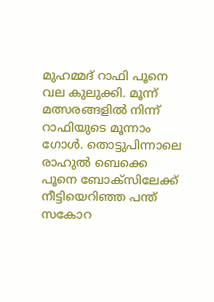മുഹമ്മദ് റാഫി പൂനെ വല കുലുക്കി. മൂന്ന് മത്സരങ്ങളില്‍ നിന്ന് റാഫിയുടെ മൂന്നാം ഗോള്‍. തൊട്ടുപിന്നാലെ രാഹുല്‍ ബെക്കെ പൂനെ ബോക്‌സിലേക്ക് നീട്ടിയെറിഞ്ഞ പന്ത് സകോറ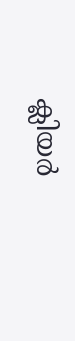ക്ലിയര്‍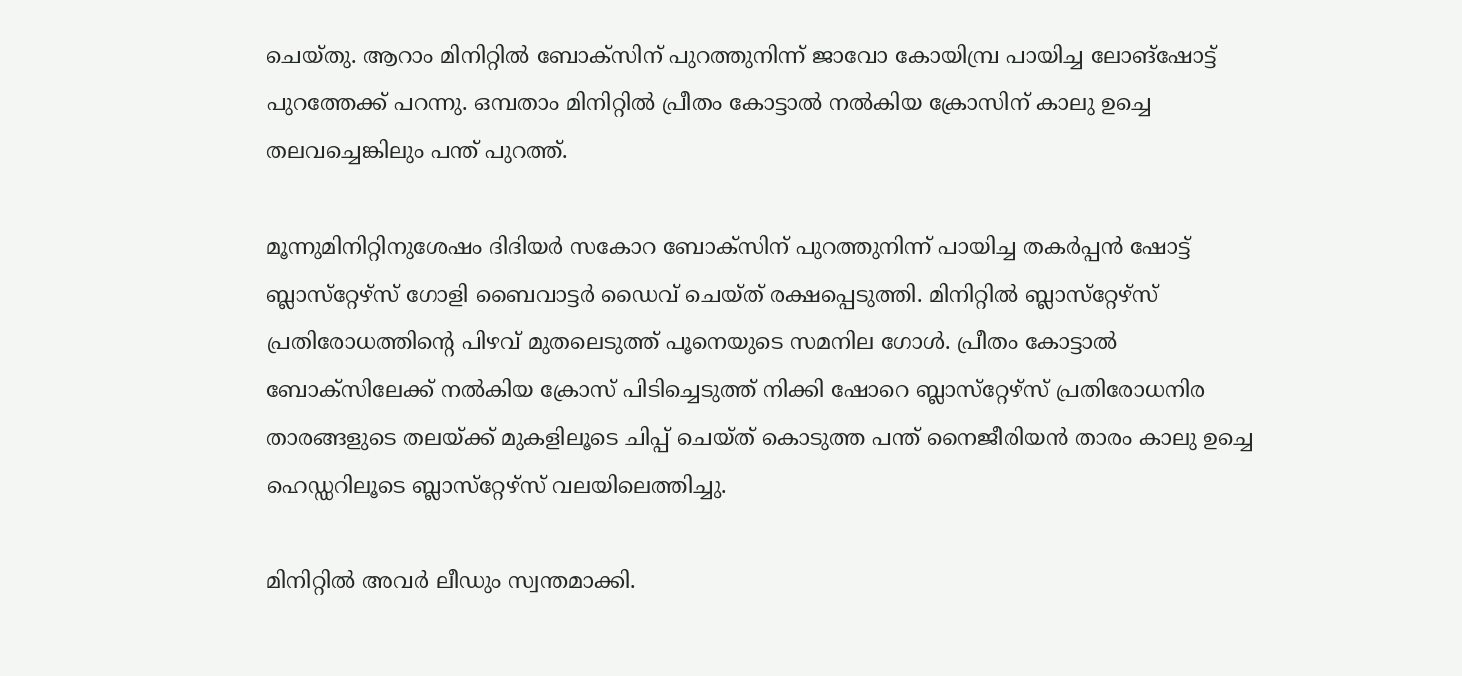ചെയ്തു. ആറാം മിനിറ്റില്‍ ബോക്‌സിന് പുറത്തുനിന്ന് ജാവോ കോയിമ്പ്ര പായിച്ച ലോങ്‌ഷോട്ട് പുറത്തേക്ക് പറന്നു. ഒമ്പതാം മിനിറ്റില്‍ പ്രീതം കോട്ടാല്‍ നല്‍കിയ ക്രോസിന് കാലു ഉച്ചെ തലവച്ചെങ്കിലും പന്ത് പുറത്ത്.

മൂന്നുമിനിറ്റിനുശേഷം ദിദിയര്‍ സകോറ ബോക്‌സിന് പുറത്തുനിന്ന് പായിച്ച തകര്‍പ്പന്‍ ഷോട്ട് ബ്ലാസ്‌റ്റേഴ്‌സ് ഗോളി ബൈവാട്ടര്‍ ഡൈവ് ചെയ്ത് രക്ഷപ്പെടുത്തി. മിനിറ്റില്‍ ബ്ലാസ്‌റ്റേഴ്‌സ് പ്രതിരോധത്തിന്റെ പിഴവ് മുതലെടുത്ത് പൂനെയുടെ സമനില ഗോള്‍. പ്രീതം കോട്ടാല്‍ ബോക്‌സിലേക്ക് നല്‍കിയ ക്രോസ് പിടിച്ചെടുത്ത് നിക്കി ഷോറെ ബ്ലാസ്‌റ്റേഴ്‌സ് പ്രതിരോധനിര താരങ്ങളുടെ തലയ്‌ക്ക് മുകളിലൂടെ ചിപ്പ് ചെയ്ത് കൊടുത്ത പന്ത് നൈജീരിയന്‍ താരം കാലു ഉച്ചെ ഹെഡ്ഡറിലൂടെ ബ്ലാസ്‌റ്റേഴ്‌സ് വലയിലെത്തിച്ചു.

മിനിറ്റില്‍ അവര്‍ ലീഡും സ്വന്തമാക്കി.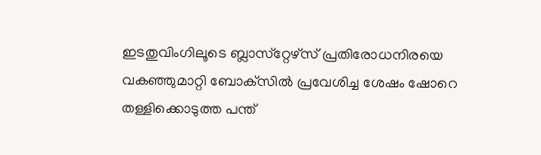ഇടതുവിംഗിലൂടെ ബ്ലാസ്‌റ്റേഴ്‌സ് പ്രതിരോധനിരയെ വകഞ്ഞുമാറ്റി ബോക്‌സില്‍ പ്രവേശിച്ച ശേഷം ഷോറെ തള്ളിക്കൊടുത്ത പന്ത്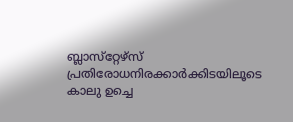ബ്ലാസ്‌റ്റേഴ്‌സ് പ്രതിരോധനിരക്കാര്‍ക്കിടയിലൂടെ കാലു ഉച്ചെ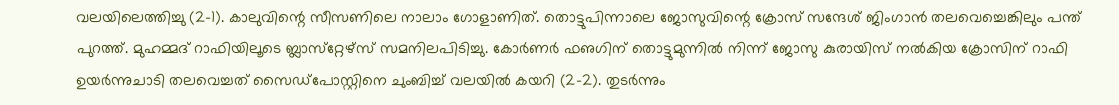വലയിലെത്തിച്ചു (2-1). കാലുവിന്റെ സീസണിലെ നാലാം ഗോളാണിത്. തൊട്ടുപിന്നാലെ ജോസുവിന്റെ ക്രോസ് സന്ദേശ് ജിംഗാന്‍ തലവെച്ചെങ്കിലും പന്ത് പുറത്ത്. മുഹമ്മദ് റാഫിയിലൂടെ ബ്ലാസ്‌റ്റേഴ്‌സ് സമനിലപിടിച്ചു. കോര്‍ണര്‍ ഫഌഗിന് തൊട്ടുമുന്നില്‍ നിന്ന് ജോസു കുരായിസ് നല്‍കിയ ക്രോസിന് റാഫി ഉയര്‍ന്നുചാടി തലവെച്ചത് സൈഡ്‌പോസ്റ്റിനെ ചുംബിച്ച് വലയില്‍ കയറി (2-2). തുടര്‍ന്നും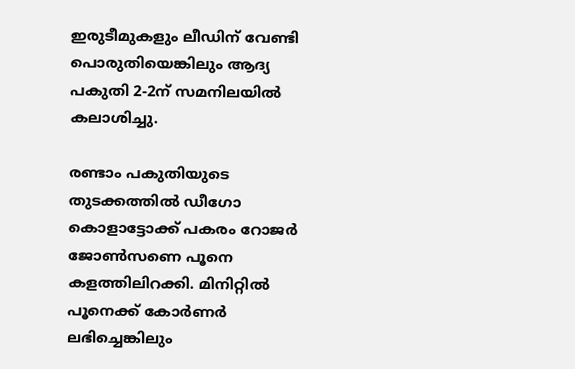ഇരുടീമുകളും ലീഡിന് വേണ്ടി പൊരുതിയെങ്കിലും ആദ്യ പകുതി 2-2ന് സമനിലയില്‍ കലാശിച്ചു.

രണ്ടാം പകുതിയുടെ തുടക്കത്തില്‍ ഡീഗോ കൊളാട്ടോക്ക് പകരം റോജര്‍ ജോണ്‍സണെ പൂനെ കളത്തിലിറക്കി. മിനിറ്റില്‍ പൂനെക്ക് കോര്‍ണര്‍ ലഭിച്ചെങ്കിലും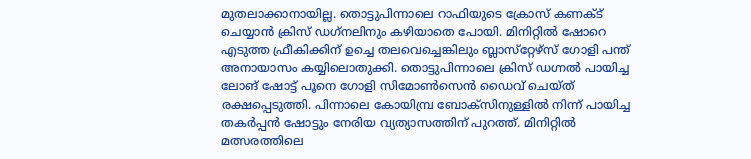മുതലാക്കാനായില്ല. തൊട്ടുപിന്നാലെ റാഫിയുടെ ക്രോസ് കണക്ട് ചെയ്യാന്‍ ക്രിസ് ഡഗ്‌നലിനും കഴിയാതെ പോയി. മിനിറ്റില്‍ ഷോറെ എടുത്ത ഫ്രീകിക്കിന് ഉച്ചെ തലവെച്ചെങ്കിലും ബ്ലാസ്‌റ്റേഴ്‌സ് ഗോളി പന്ത് അനായാസം കയ്യിലൊതുക്കി. തൊട്ടുപിന്നാലെ ക്രിസ് ഡഗ്നല്‍ പായിച്ച ലോങ് ഷോട്ട് പൂനെ ഗോളി സിമോണ്‍സെന്‍ ഡൈവ് ചെയ്ത് രക്ഷപ്പെടുത്തി. പിന്നാലെ കോയിമ്പ്ര ബോക്‌സിനുള്ളില്‍ നിന്ന് പായിച്ച തകര്‍പ്പന്‍ ഷോട്ടും നേരിയ വ്യത്യാസത്തിന് പുറത്ത്. മിനിറ്റില്‍ മത്സരത്തിലെ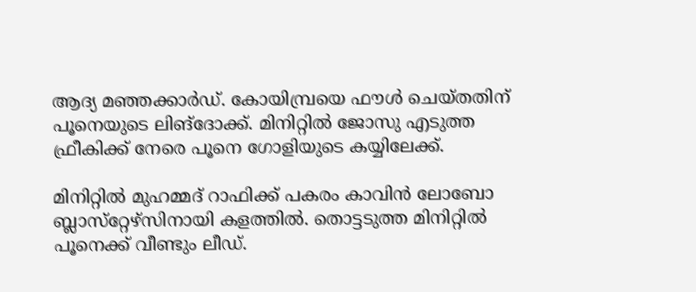ആദ്യ മഞ്ഞക്കാര്‍ഡ്. കോയിമ്പ്രയെ ഫൗള്‍ ചെയ്തതിന് പൂനെയുടെ ലിങ്‌ദോക്ക്. മിനിറ്റില്‍ ജോസു എടുത്ത ഫ്രീകിക്ക് നേരെ പൂനെ ഗോളിയുടെ കയ്യിലേക്ക്.

മിനിറ്റില്‍ മുഹമ്മദ് റാഫിക്ക് പകരം കാവിന്‍ ലോബോ ബ്ലാസ്‌റ്റേഴ്‌സിനായി കളത്തില്‍. തൊട്ടടുത്ത മിനിറ്റില്‍ പൂനെക്ക് വീണ്ടും ലീഡ്.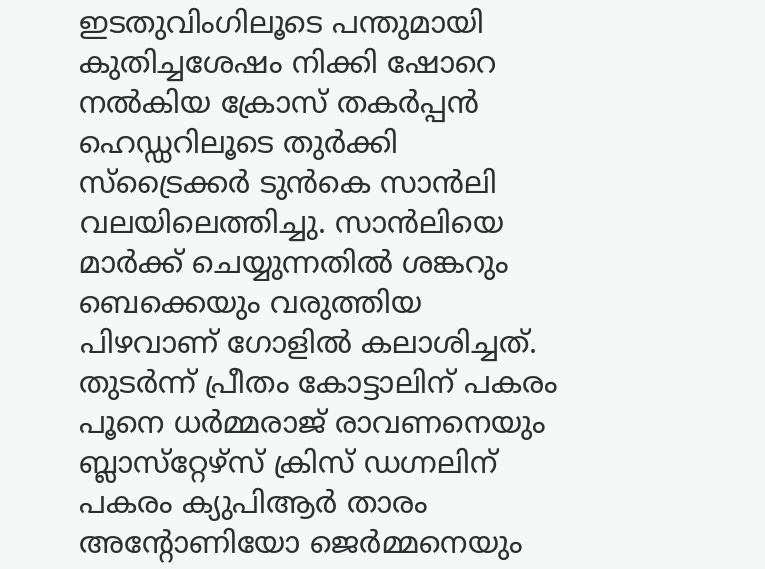ഇടതുവിംഗിലൂടെ പന്തുമായി കുതിച്ചശേഷം നിക്കി ഷോറെ നല്‍കിയ ക്രോസ് തകര്‍പ്പന്‍ ഹെഡ്ഡറിലൂടെ തുര്‍ക്കി സ്‌ട്രൈക്കര്‍ ടുന്‍കെ സാന്‍ലി വലയിലെത്തിച്ചു. സാന്‍ലിയെ മാര്‍ക്ക് ചെയ്യുന്നതില്‍ ശങ്കറും ബെക്കെയും വരുത്തിയ പിഴവാണ് ഗോളില്‍ കലാശിച്ചത്. തുടര്‍ന്ന് പ്രീതം കോട്ടാലിന് പകരം പൂനെ ധര്‍മ്മരാജ് രാവണനെയും ബ്ലാസ്‌റ്റേഴ്‌സ് ക്രിസ് ഡഗ്നലിന് പകരം ക്യുപിആര്‍ താരം അന്റോണിയോ ജെര്‍മ്മനെയും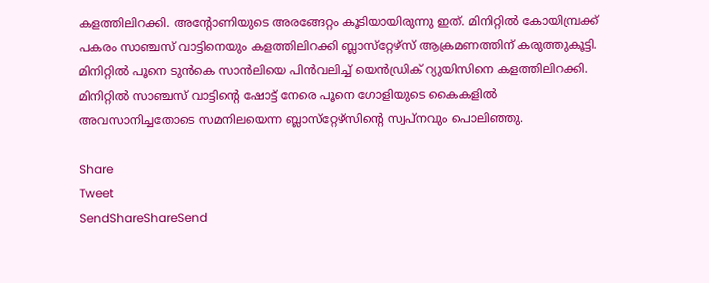കളത്തിലിറക്കി. അന്റോണിയുടെ അരങ്ങേറ്റം കൂടിയായിരുന്നു ഇത്. മിനിറ്റില്‍ കോയിമ്പ്രക്ക് പകരം സാഞ്ചസ് വാട്ടിനെയും കളത്തിലിറക്കി ബ്ലാസ്‌റ്റേഴ്‌സ് ആക്രമണത്തിന് കരുത്തുകൂട്ടി. മിനിറ്റില്‍ പൂനെ ടുന്‍കെ സാന്‍ലിയെ പിന്‍വലിച്ച് യെന്‍ഡ്രിക് റ്യുയിസിനെ കളത്തിലിറക്കി. മിനിറ്റില്‍ സാഞ്ചസ് വാട്ടിന്റെ ഷോട്ട് നേരെ പൂനെ ഗോളിയുടെ കൈകളില്‍ അവസാനിച്ചതോടെ സമനിലയെന്ന ബ്ലാസ്‌റ്റേഴ്‌സിന്റെ സ്വപ്‌നവും പൊലിഞ്ഞു.

Share
Tweet
SendShareShareSend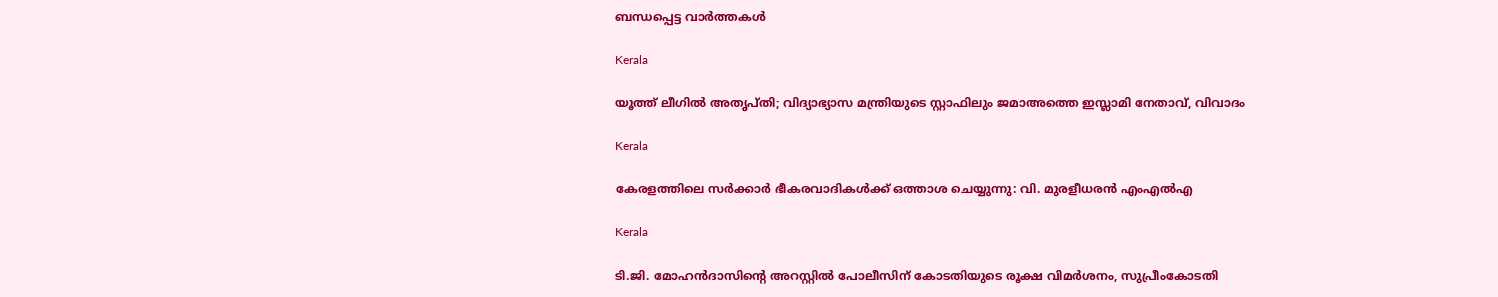ബന്ധപ്പെട്ട വാര്‍ത്തകള്‍

Kerala

യൂത്ത് ലീഗില്‍ അതൃപ്തി; വിദ്യാഭ്യാസ മന്ത്രിയുടെ സ്റ്റാഫിലും ജമാഅത്തെ ഇസ്ലാമി നേതാവ്, വിവാദം

Kerala

കേരളത്തിലെ സര്‍ക്കാര്‍ ഭീകരവാദികള്‍ക്ക് ഒത്താശ ചെയ്യുന്നു: വി. മുരളീധരന്‍ എംഎല്‍എ

Kerala

ടി.ജി. മോഹന്‍ദാസിന്റെ അറസ്റ്റില്‍ പോലീസിന് കോടതിയുടെ രൂക്ഷ വിമര്‍ശനം, സുപ്രീംകോടതി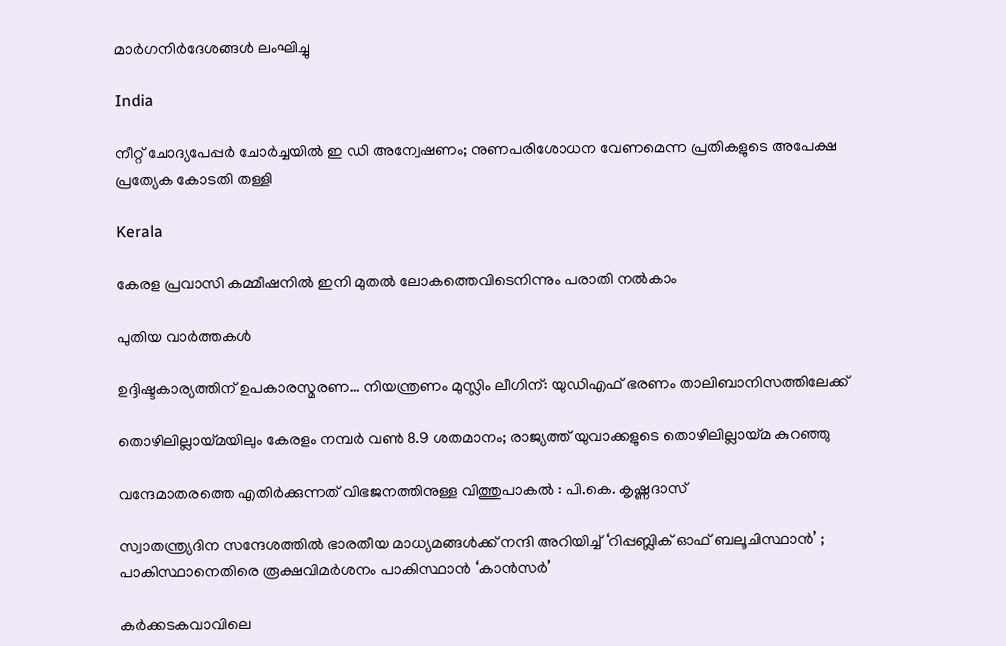മാര്‍ഗനിര്‍ദേശങ്ങള്‍ ലംഘിച്ചു

India

നീറ്റ് ചോദ്യപേപ്പര്‍ ചോര്‍ച്ചയില്‍ ഇ ഡി അന്വേഷണം; നുണപരിശോധന വേണമെന്ന പ്രതികളുടെ അപേക്ഷ പ്രത്യേക കോടതി തള്ളി

Kerala

കേരള പ്രവാസി കമ്മീഷനില്‍ ഇനി മുതല്‍ ലോകത്തെവിടെനിന്നും പരാതി നല്‍കാം

പുതിയ വാര്‍ത്തകള്‍

ഉദ്ദിഷ്ടകാര്യത്തിന് ഉപകാരസ്മരണ… നിയന്ത്രണം മുസ്ലിം ലീഗിന്: യുഡിഎഫ് ഭരണം താലിബാനിസത്തിലേക്ക്

തൊഴിലില്ലായ്‌മയിലും കേരളം നമ്പര്‍ വണ്‍ 8.9 ശതമാനം; രാജ്യത്ത് യുവാക്കളുടെ തൊഴിലില്ലായ്‌മ കുറഞ്ഞു

വന്ദേമാതരത്തെ എതിര്‍ക്കുന്നത് വിഭജനത്തിനുള്ള വിത്തുപാകല്‍ : പി.കെ. കൃഷ്ണദാസ്

സ്വാതന്ത്ര്യദിന സന്ദേശത്തിൽ ഭാരതീയ മാധ്യമങ്ങള്‍ക്ക് നന്ദി അറിയിച്ച് ‘റിപ്പബ്ലിക് ഓഫ് ബലൂചിസ്ഥാൻ’ ; പാകിസ്ഥാനെതിരെ രൂക്ഷവിമർശനം പാകിസ്ഥാന്‍ ‘കാന്‍സര്‍’

കര്‍ക്കടകവാവിലെ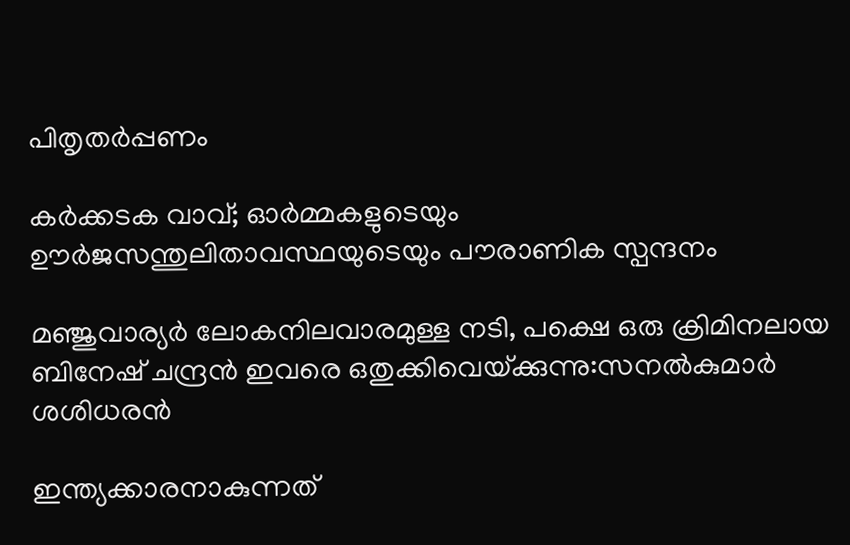പിതൃതര്‍പ്പണം

കര്‍ക്കടക വാവ്; ഓര്‍മ്മകളുടെയും ഊര്‍ജസന്തുലിതാവസ്ഥയുടെയും പൗരാണിക സ്പന്ദനം

മ‌ഞ്ജുവാര്യര്‍ ലോകനിലവാരമുള്ള നടി, പക്ഷെ ഒരു ക്രിമിനലായ ബിനേഷ് ചന്ദ്രന്‍ ഇവരെ ഒതുക്കിവെയ്‌ക്കുന്നു:സനല്‍കുമാര്‍ ശശിധരന്‍

ഇന്ത്യക്കാരനാകുന്നത്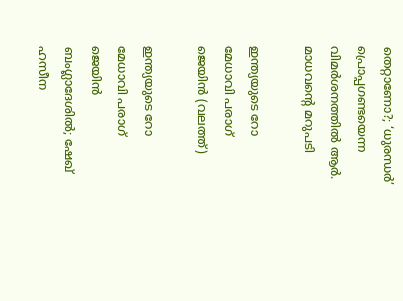തെറ്റാണോ?; ‘ധുരന്ധര്‍’ പ്രൊപ്പഗണ്ടയെന്ന വിമര്‍ശനത്തില്‍ ആര്‍. മാധവന്റെ മറുപടി

ഇന്ത്യയുടെ റോ മേധാവി പരാഗ് ജെയിന്‍ (വലത്ത്)

ഇന്ത്യയുടെ റോ മേധാവി പരാഗ് ജെയിന്‍ ബംഗ്ലാദേശില്‍; ഷേഖ് ഹസീന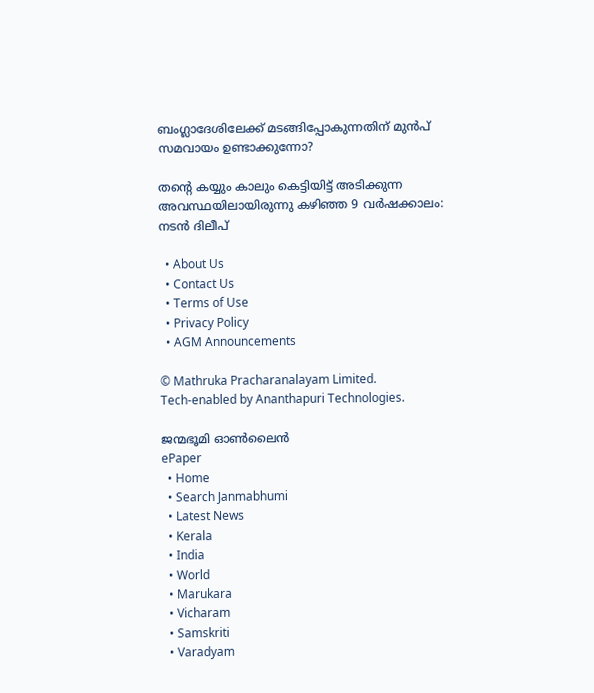ബംഗ്ലാദേശിലേക്ക് മടങ്ങിപ്പോകുന്നതിന് മുന്‍പ് സമവായം ഉണ്ടാക്കുന്നോ?

തന്റെ കയ്യും കാലും കെട്ടിയിട്ട് അടിക്കുന്ന അവസ്ഥയിലായിരുന്നു കഴിഞ്ഞ 9 വർഷക്കാലം: നടന്‍ ദിലീപ്

  • About Us
  • Contact Us
  • Terms of Use
  • Privacy Policy
  • AGM Announcements

© Mathruka Pracharanalayam Limited.
Tech-enabled by Ananthapuri Technologies.

ജന്മഭൂമി ഓണ്‍ലൈന്‍
ePaper
  • Home
  • Search Janmabhumi
  • Latest News
  • Kerala
  • India
  • World
  • Marukara
  • Vicharam
  • Samskriti
  • Varadyam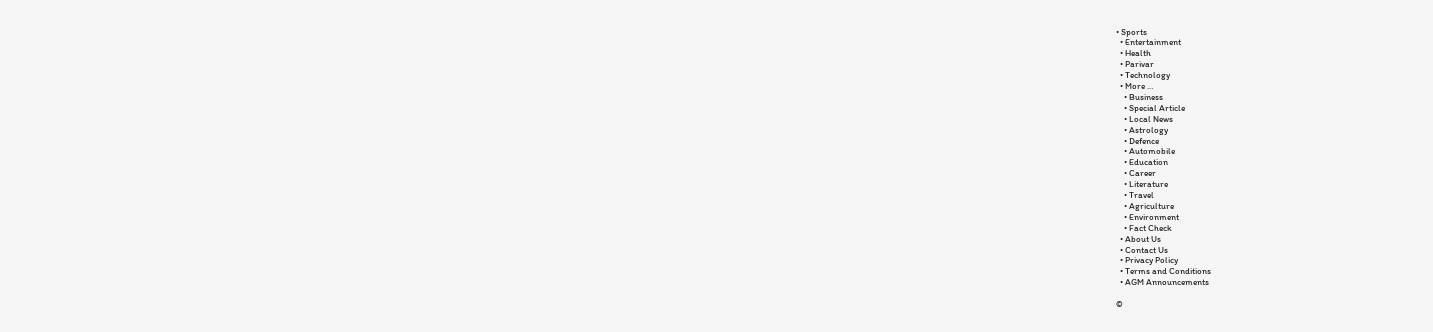• Sports
  • Entertainment
  • Health
  • Parivar
  • Technology
  • More …
    • Business
    • Special Article
    • Local News
    • Astrology
    • Defence
    • Automobile
    • Education
    • Career
    • Literature
    • Travel
    • Agriculture
    • Environment
    • Fact Check
  • About Us
  • Contact Us
  • Privacy Policy
  • Terms and Conditions
  • AGM Announcements

©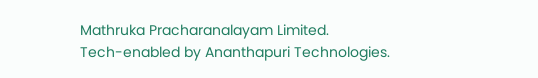Mathruka Pracharanalayam Limited.
Tech-enabled by Ananthapuri Technologies.